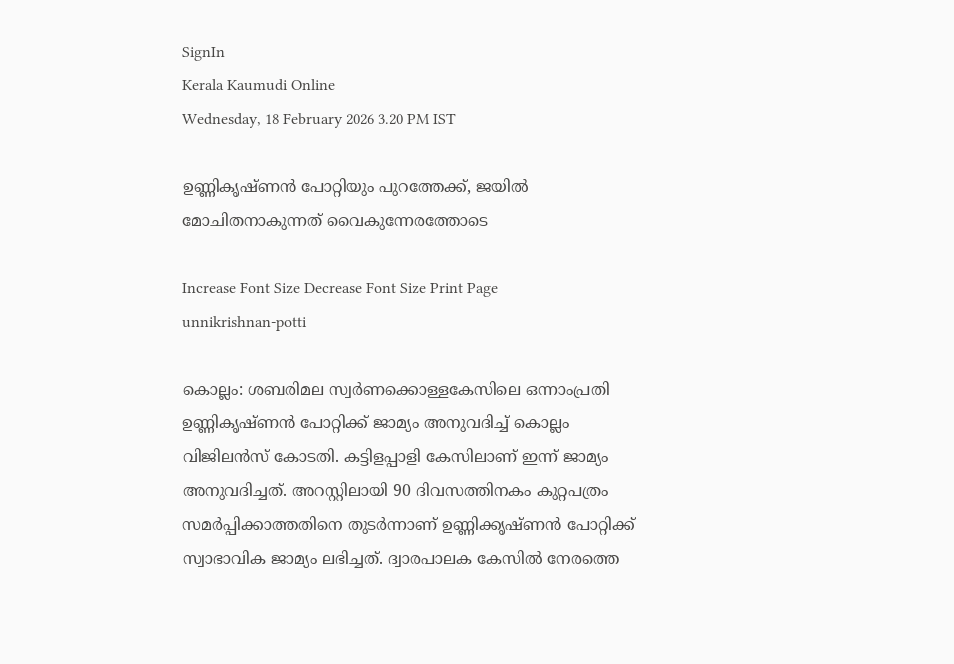SignIn
Kerala Kaumudi Online
Wednesday, 18 February 2026 3.20 PM IST

ഉണ്ണികൃഷ്ണൻ പോറ്റിയും പുറത്തേക്ക്, ജയിൽ മോചിതനാകുന്നത് വൈകുന്നേരത്തോടെ

Increase Font Size Decrease Font Size Print Page
unnikrishnan-potti

കൊല്ലം: ശബരിമല സ്വർണക്കൊള്ളകേസിലെ ഒന്നാംപ്രതി ഉണ്ണികൃഷ്ണൻ പോറ്റിക്ക് ജാമ്യം അനുവദിച്ച് കൊല്ലം വിജിലൻസ് കോടതി. കട്ടിളപ്പാളി കേസിലാണ് ഇന്ന് ജാമ്യം അനുവദിച്ചത്. അറസ്റ്റിലായി 90 ദിവസത്തിനകം കുറ്റപത്രം സമർപ്പിക്കാത്തതിനെ തുടർന്നാണ് ഉണ്ണിക്കൃഷ്ണൻ പോറ്റിക്ക് സ്വാഭാവിക ജാമ്യം ലഭിച്ചത്. ദ്വാരപാലക കേസിൽ നേരത്തെ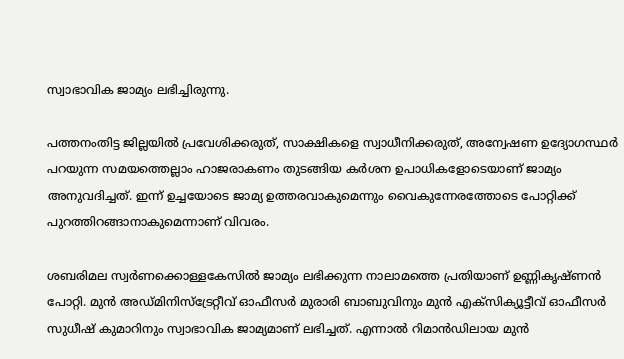സ്വാഭാവിക ജാമ്യം ലഭിച്ചിരുന്നു.

പത്തനംതിട്ട ജില്ലയിൽ പ്രവേശിക്കരുത്, സാക്ഷികളെ സ്വാധീനിക്കരുത്, അന്വേഷണ ഉദ്യോഗസ്ഥർ പറയുന്ന സമയത്തെല്ലാം ഹാജരാകണം തുടങ്ങിയ കർശന ഉപാധികളോടെയാണ് ജാമ്യം അനുവദിച്ചത്. ഇന്ന് ഉച്ചയോടെ ജാമ്യ ഉത്തരവാകുമെന്നും വൈകുന്നേരത്തോടെ പോറ്റിക്ക് പുറത്തിറങ്ങാനാകുമെന്നാണ് വിവരം.

ശബരിമല സ്വർണക്കൊള്ളകേസിൽ ജാമ്യം ലഭിക്കുന്ന നാലാമത്തെ പ്രതിയാണ് ഉണ്ണികൃഷ്ണൻ പോറ്റി. മുൻ അഡ്മിനിസ്ട്രേറ്റീവ് ഓഫീസർ മുരാരി ബാബുവിനും മുൻ എക്സിക്യൂട്ടീവ് ഓഫീസർ സുധീഷ് കുമാറിനും സ്വാഭാവിക ജാമ്യമാണ് ലഭിച്ചത്. എന്നാൽ റിമാൻഡിലായ മുൻ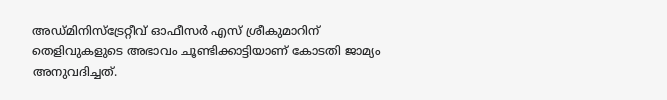അഡ്മിനിസ്ട്രേറ്റീവ് ഓഫീസർ എസ് ശ്രീകുമാറിന് തെളിവുകളുടെ അഭാവം ചൂണ്ടിക്കാട്ടിയാണ് കോടതി ജാമ്യം അനുവദിച്ചത്.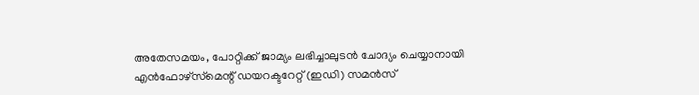അതേസമയം, പോറ്റിക്ക് ജാമ്യം ലഭിച്ചാലുടൻ ചോദ്യം ചെയ്യാനായി എൻഫോഴ്‌സ്‌മെന്റ് ഡയറക്ടറേറ്റ് (ഇഡി) സമൻസ്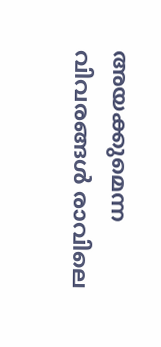അയക്കുമെന്ന വിവരങ്ങൾ രാവിലെ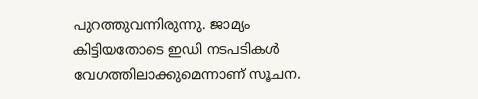പുറത്തുവന്നിരുന്നു. ജാമ്യം കിട്ടിയതോടെ ഇഡി നടപടികൾ വേഗത്തിലാക്കുമെന്നാണ് സൂചന.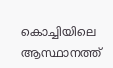കൊച്ചിയിലെ ആസ്ഥാനത്ത്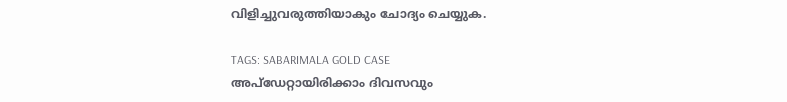വിളിച്ചുവരുത്തിയാകും ചോദ്യം ചെയ്യുക.

TAGS: SABARIMALA GOLD CASE
അപ്ഡേറ്റായിരിക്കാം ദിവസവും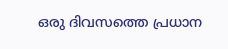ഒരു ദിവസത്തെ പ്രധാന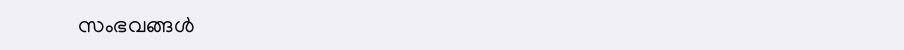സംഭവങ്ങൾ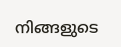നിങ്ങളുടെ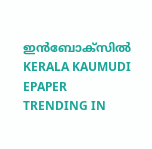ഇൻബോക്സിൽ
KERALA KAUMUDI EPAPER
TRENDING IN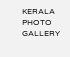KERALA
PHOTO GALLERY